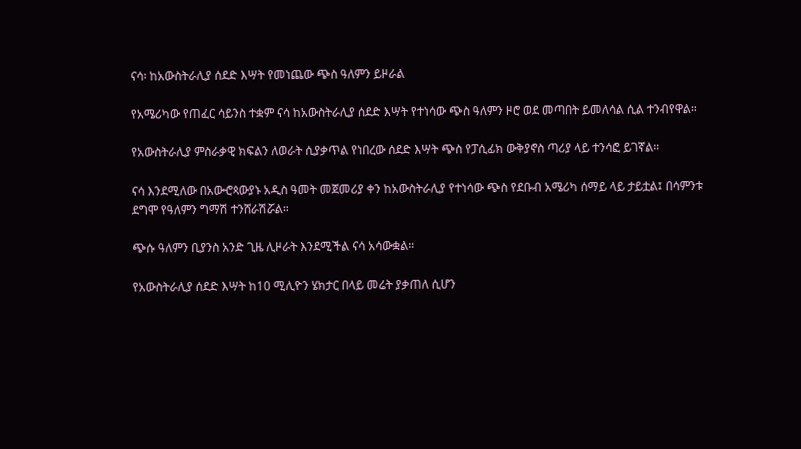ናሳ፡ ከአውስትራሊያ ሰደድ እሣት የመነጨው ጭስ ዓለምን ይዞራል

የአሜሪካው የጠፈር ሳይንስ ተቋም ናሳ ከአውስትራሊያ ሰደድ እሣት የተነሳው ጭስ ዓለምን ዞሮ ወደ መጣበት ይመለሳል ሲል ተንብየዋል።

የአውስትራሊያ ምስራቃዊ ክፍልን ለወራት ሲያቃጥል የነበረው ሰደድ እሣት ጭስ የፓሲፊክ ውቅያኖስ ጣሪያ ላይ ተንሳፎ ይገኛል።

ናሳ እንደሚለው በአውⶂጳውያኑ አዲስ ዓመት መጀመሪያ ቀን ከአውስትራሊያ የተነሳው ጭስ የደቡብ አሜሪካ ሰማይ ላይ ታይቷል፤ በሳምንቱ ደግሞ የዓለምን ግማሽ ተንሸራሽሯል።

ጭሱ ዓለምን ቢያንስ አንድ ጊዜ ሊዞራት እንደሚችል ናሳ አሳውቋል።

የአውስትራሊያ ሰደድ እሣት ከ10 ሚሊዮን ሄክታር በላይ መሬት ያቃጠለ ሲሆን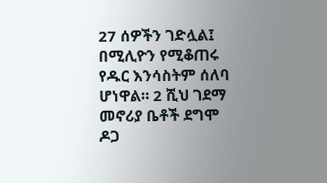27 ሰዎችን ገድሏል፤ በሚሊዮን የሚቆጠሩ የዱር እንሳስትም ሰለባ ሆነዋል። 2 ሺህ ገደማ መኖሪያ ቤቶች ደግሞ ዶጋ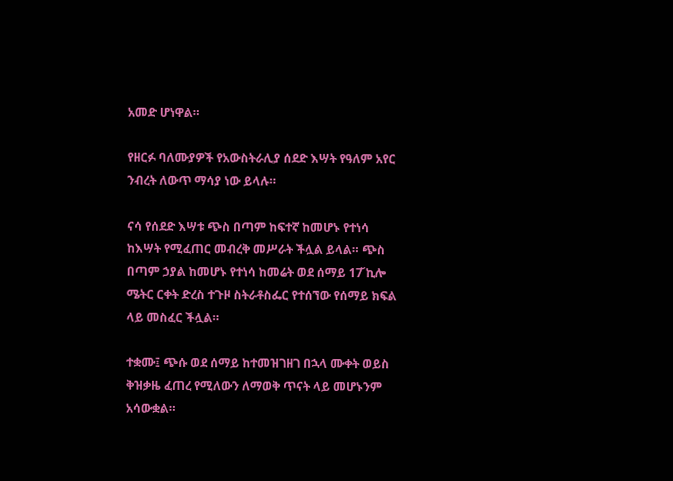አመድ ሆነዋል።

የዘርፉ ባለሙያዎች የአውስትራሊያ ሰደድ እሣት የዓለም አየር ንብረት ለውጥ ማሳያ ነው ይላሉ።

ናሳ የሰደድ እሣቱ ጭስ በጣም ከፍተኛ ከመሆኑ የተነሳ ከእሣት የሚፈጠር መብረቅ መሥራት ችሏል ይላል። ጭስ በጣም ኃያል ከመሆኑ የተነሳ ከመሬት ወደ ሰማይ 17̌ ኪሎ ሜትር ርቀት ድረስ ተጉዞ ስትራቶስፌር የተሰኘው የሰማይ ክፍል ላይ መስፈር ችሏል።

ተቋሙ፤ ጭሱ ወደ ሰማይ ከተመዝገዘገ በኋላ ሙቀት ወይስ ቅዝቃዜ ፈጠረ የሚለውን ለማወቅ ጥናት ላይ መሆኑንም አሳውቋል።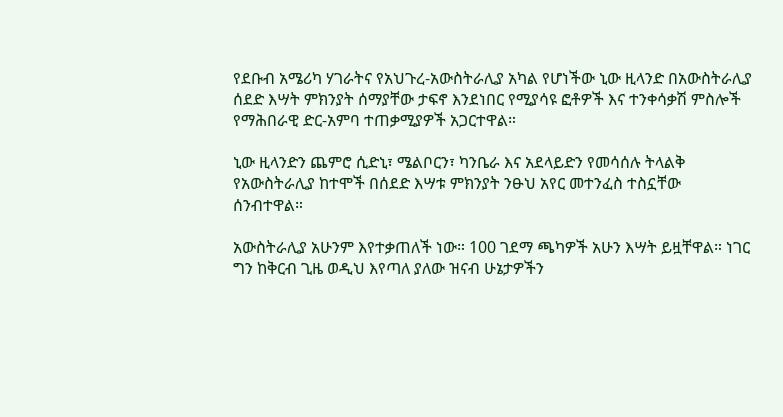የደቡብ አሜሪካ ሃገራትና የአህጉረ-አውስትራሊያ አካል የሆነችው ኒው ዚላንድ በአውስትራሊያ ሰደድ እሣት ምክንያት ሰማያቸው ታፍኖ እንደነበር የሚያሳዩ ፎቶዎች እና ተንቀሳቃሽ ምስሎች የማሕበራዊ ድር-አምባ ተጠቃሚያዎች አጋርተዋል።

ኒው ዚላንድን ጨምሮ ሲድኒ፣ ሜልቦርን፣ ካንቤራ እና አደላይድን የመሳሰሉ ትላልቅ የአውስትራሊያ ከተሞች በሰደድ እሣቱ ምክንያት ንፁህ አየር መተንፈስ ተስኗቸው ሰንብተዋል።

አውስትራሊያ አሁንም እየተቃጠለች ነው። 100 ገደማ ጫካዎች አሁን እሣት ይዟቸዋል። ነገር ግን ከቅርብ ጊዜ ወዲህ እየጣለ ያለው ዝናብ ሁኔታዎችን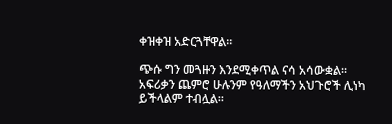ቀዝቀዝ አድርጓቸዋል።

ጭሱ ግን መጓዙን እንደሚቀጥል ናሳ አሳውቋል። አፍሪቃን ጨምሮ ሁሉንም የዓለማችን አህጉሮች ሊነካ ይችላልም ተብሏል።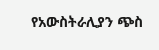የአውስትራሊያን ጭስ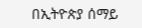በኢትዮጵያ ሰማይ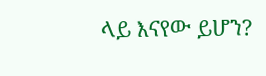ላይ እናየው ይሆን?